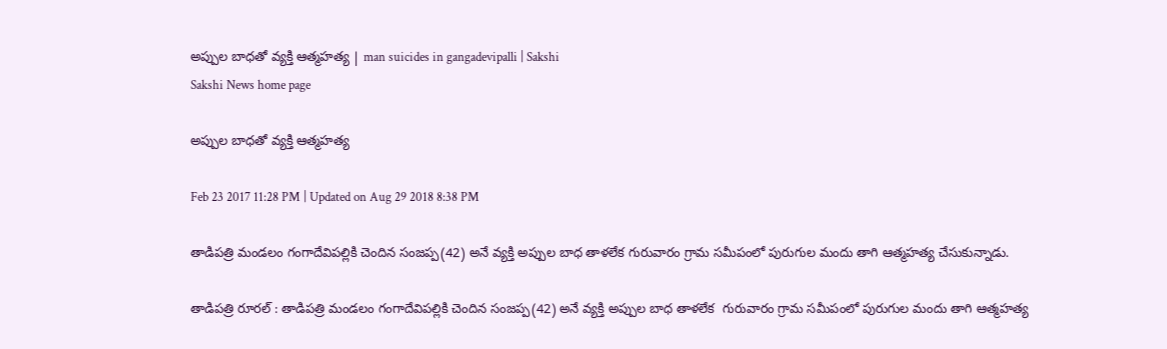అప్పుల బాధతో వ్యక్తి ఆత్మహత్య | man suicides in gangadevipalli | Sakshi
Sakshi News home page

అప్పుల బాధతో వ్యక్తి ఆత్మహత్య

Feb 23 2017 11:28 PM | Updated on Aug 29 2018 8:38 PM

తాడిపత్రి మండలం గంగాదేవిపల్లికి చెందిన సంజప్ప(42) అనే వ్యక్తి అప్పుల బాధ తాళలేక గురువారం గ్రామ సమీపంలో పురుగుల మందు తాగి ఆత్మహత్య చేసుకున్నాడు.

తాడిపత్రి రూరల్‌ : తాడిపత్రి మండలం గంగాదేవిపల్లికి చెందిన సంజప్ప(42) అనే వ్యక్తి అప్పుల బాధ తాళలేక  గురువారం గ్రామ సమీపంలో పురుగుల మందు తాగి ఆత్మహత్య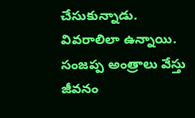చేసుకున్నాడు. వివరాలిలా ఉన్నాయి. సంజప్ప అంత్రాలు వేస్తు జీవనం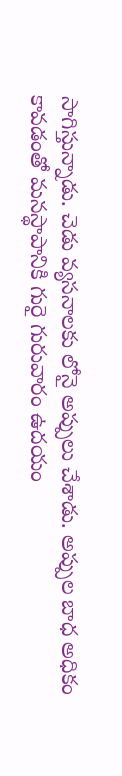సాగిస్తున్నాడు. చెడు వ్యసనాలకు లోనై అప్పులు చేశాడు. అప్పుల బాధ అధికం కావడంతో మనస్థాపానికి గురై గురువారం ఉదయం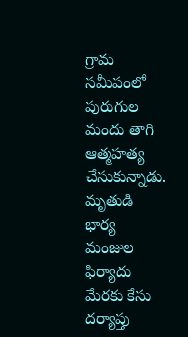గ్రామ సమీపంలో పురుగుల మందు తాగి ఆత్మహత్య చేసుకున్నాడు. మృతుడి భార్య మంజుల ఫిర్యాదు మేరకు కేసు దర్యాప్తు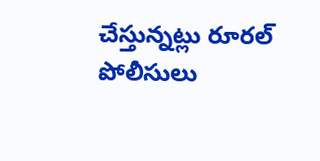చేస్తున్నట్లు రూరల్‌ పోలీసులు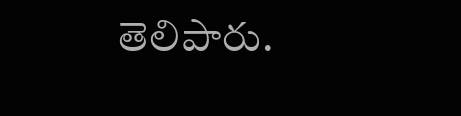తెలిపారు.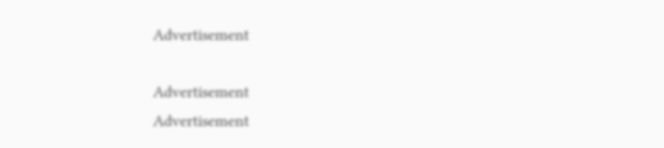Advertisement

Advertisement
Advertisement